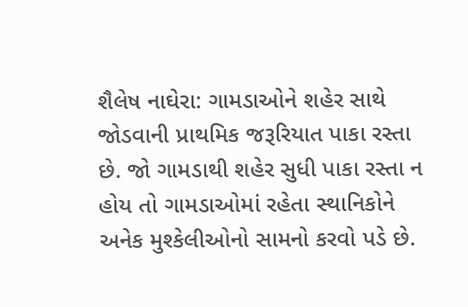શૈલેષ નાઘેરા: ગામડાઓને શહેર સાથે જોડવાની પ્રાથમિક જરૂરિયાત પાકા રસ્તા છે. જો ગામડાથી શહેર સુધી પાકા રસ્તા ન હોય તો ગામડાઓમાં રહેતા સ્થાનિકોને અનેક મુશ્કેલીઓનો સામનો કરવો પડે છે.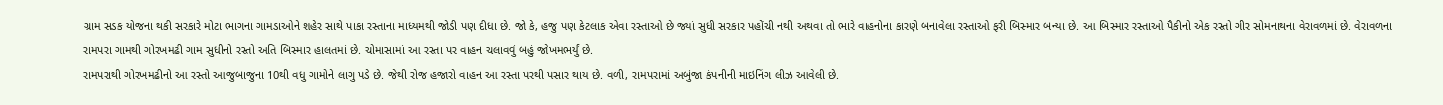ગ્રામ સડક યોજના થકી સરકારે મોટા ભાગના ગામડાઓને શહેર સાથે પાકા રસ્તાના માધ્યમથી જોડી પણ દીધા છે. જો કે, હજુ પણ કેટલાક એવા રસ્તાઓ છે જ્યાં સુધી સરકાર પહોંચી નથી અથવા તો ભારે વાહનોના કારણે બનાવેલા રસ્તાઓ ફરી બિસ્માર બન્યા છે. આ બિસ્માર રસ્તાઓ પૈકીનો એક રસ્તો ગીર સોમનાથના વેરાવળમાં છે. વેરાવળના રામપરા ગામથી ગોરખમઢી ગામ સુધીનો રસ્તો અતિ બિસ્માર હાલતમાં છે. ચોમાસામાં આ રસ્તા પર વાહન ચલાવવું બહું જોખમભર્યું છે.
રામપરાથી ગોરખમઢીનો આ રસ્તો આજુબાજુના 10થી વધુ ગામોને લાગુ પડે છે. જેથી રોજ હજારો વાહન આ રસ્તા પરથી પસાર થાય છે. વળી, રામપરામાં અબુંજા કંપનીની માઇનિંગ લીઝ આવેલી છે.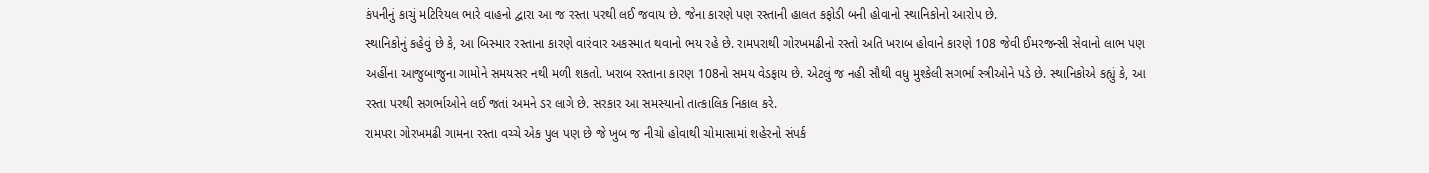કંપનીનું કાચું મટિરિયલ ભારે વાહનો દ્વારા આ જ રસ્તા પરથી લઈ જવાય છે. જેના કારણે પણ રસ્તાની હાલત કફોડી બની હોવાનો સ્થાનિકોનો આરોપ છે.
સ્થાનિકોનું કહેવું છે કે, આ બિસ્માર રસ્તાના કારણે વારંવાર અકસ્માત થવાનો ભય રહે છે. રામપરાથી ગોરખમઢીનો રસ્તો અતિ ખરાબ હોવાને કારણે 108 જેવી ઈમરજન્સી સેવાનો લાભ પણ અહીંના આજુબાજુના ગામોને સમયસર નથી મળી શકતો. ખરાબ રસ્તાના કારણ 108નો સમય વેડફાય છે. એટલું જ નહી સૌથી વધુ મુશ્કેલી સગર્ભા સ્ત્રીઓને પડે છે. સ્થાનિકોએ કહ્યું કે, આ રસ્તા પરથી સગર્ભાઓને લઈ જતાં અમને ડર લાગે છે. સરકાર આ સમસ્યાનો તાત્કાલિક નિકાલ કરે.
રામપરા ગોરખમઢી ગામના રસ્તા વચ્ચે એક પુલ પણ છે જે ખુબ જ નીચો હોવાથી ચોમાસામાં શહેરનો સંપર્ક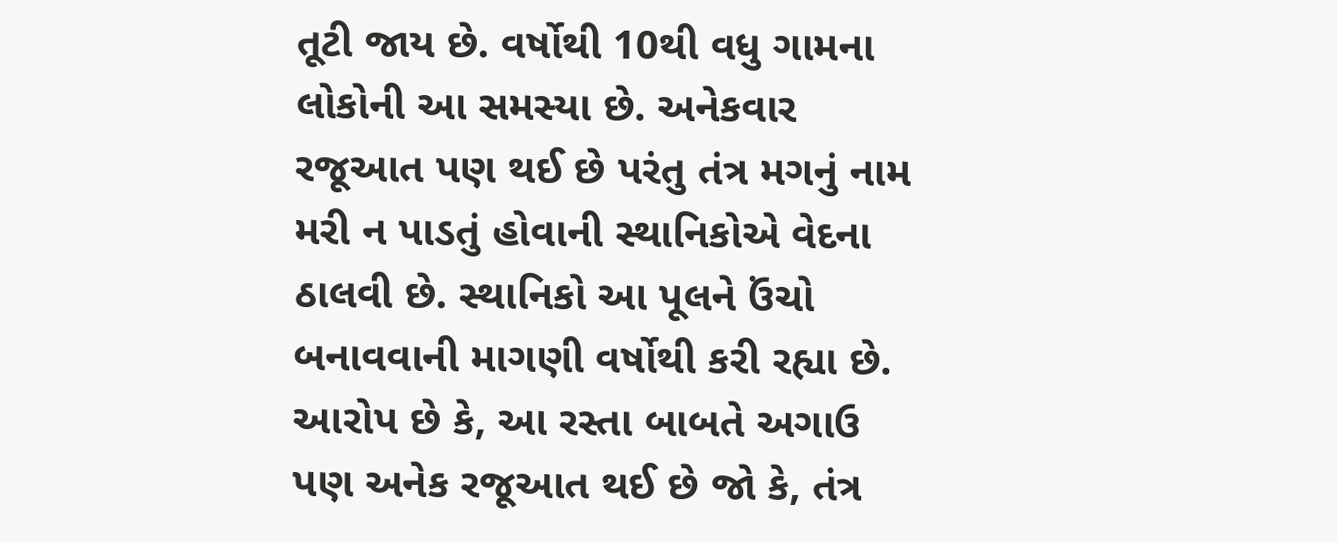તૂટી જાય છે. વર્ષોથી 10થી વધુ ગામના લોકોની આ સમસ્યા છે. અનેકવાર રજૂઆત પણ થઈ છે પરંતુ તંત્ર મગનું નામ મરી ન પાડતું હોવાની સ્થાનિકોએ વેદના ઠાલવી છે. સ્થાનિકો આ પૂલને ઉંચો બનાવવાની માગણી વર્ષોથી કરી રહ્યા છે.
આરોપ છે કે, આ રસ્તા બાબતે અગાઉ પણ અનેક રજૂઆત થઈ છે જો કે, તંત્ર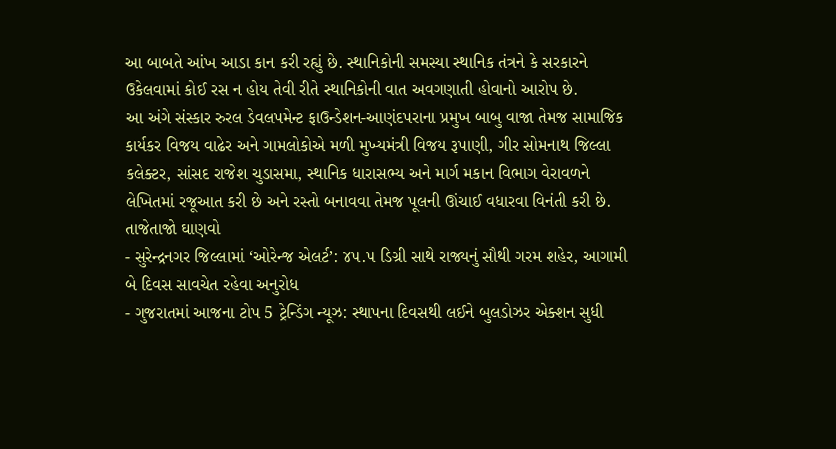આ બાબતે આંખ આડા કાન કરી રહ્યું છે. સ્થાનિકોની સમસ્યા સ્થાનિક તંત્રને કે સરકારને ઉકેલવામાં કોઈ રસ ન હોય તેવી રીતે સ્થાનિકોની વાત અવગણાતી હોવાનો આરોપ છે.
આ અંગે સંસ્કાર રુરલ ડેવલપમેન્ટ ફાઉન્ડેશન-આણંદપરાના પ્રમુખ બાબુ વાજા તેમજ સામાજિક કાર્યકર વિજય વાઢેર અને ગામલોકોએ મળી મુખ્યમંત્રી વિજય રૂપાણી, ગીર સોમનાથ જિલ્લા કલેક્ટર, સાંસદ રાજેશ ચુડાસમા, સ્થાનિક ધારાસભ્ય અને માર્ગ મકાન વિભાગ વેરાવળને લેખિતમાં રજૂઆત કરી છે અને રસ્તો બનાવવા તેમજ પૂલની ઊંચાઈ વધારવા વિનંતી કરી છે.
તાજેતાજો ઘાણવો
- સુરેન્દ્રનગર જિલ્લામાં ‘ઓરેન્જ એલર્ટ’: ૪૫.૫ ડિગ્રી સાથે રાજ્યનું સૌથી ગરમ શહેર, આગામી બે દિવસ સાવચેત રહેવા અનુરોધ
- ગુજરાતમાં આજના ટોપ 5 ટ્રેન્ડિંગ ન્યૂઝ: સ્થાપના દિવસથી લઈને બુલડોઝર એક્શન સુધી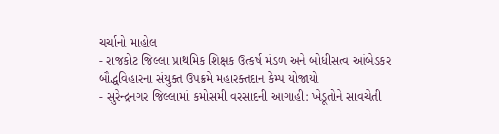ચર્ચાનો માહોલ
- રાજકોટ જિલ્લા પ્રાથમિક શિક્ષક ઉત્કર્ષ મંડળ અને બોધીસત્વ આંબેડકર બૌદ્ધવિહારના સંયુક્ત ઉપક્રમે મહારક્તદાન કેમ્પ યોજાયો
- સુરેન્દ્રનગર જિલ્લામાં કમોસમી વરસાદની આગાહી: ખેડૂતોને સાવચેતી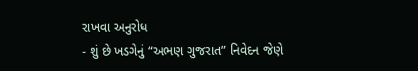રાખવા અનુરોધ
- શું છે ખડગેનું “અભણ ગુજરાત” નિવેદન જેણે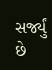સર્જ્યું છે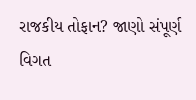રાજકીય તોફાન? જાણો સંપૂર્ણ વિગત